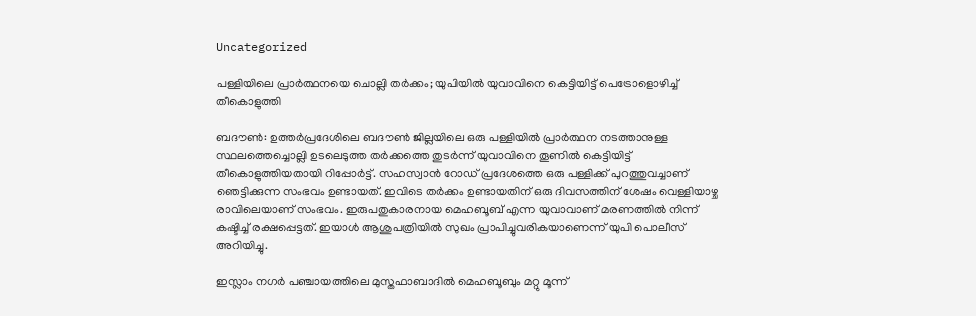Uncategorized

പള്ളിയിലെ പ്രാർത്ഥനയെ ചൊല്ലി തർക്കം; യുപിയിൽ യുവാവിനെ കെട്ടിയിട്ട് പെട്രോളൊഴിച്ച് തീകൊളുത്തി

ബദൗൺ: ഉത്തർപ്രദേശിലെ ബദൗൺ ജില്ലയിലെ ഒരു പള്ളിയിൽ പ്രാർത്ഥന നടത്താനുള്ള സ്ഥലത്തെച്ചൊല്ലി ഉടലെടുത്ത തർക്കത്തെ തുടർന്ന് യുവാവിനെ തൂണിൽ കെട്ടിയിട്ട് തീകൊളുത്തിയതായി റിപ്പോർട്ട്. സഹസ്വാൻ റോഡ് പ്രദേശത്തെ ഒരു പള്ളിക്ക് പുറത്തുവച്ചാണ് ഞെട്ടിക്കുന്ന സംഭവം ഉണ്ടായത്. ഇവിടെ തർക്കം ഉണ്ടായതിന് ഒരു ദിവസത്തിന് ശേഷം വെള്ളിയാഴ്ച രാവിലെയാണ് സംഭവം. ഇരുപതുകാരനായ മെഹബൂബ് എന്ന യുവാവാണ് മരണത്തിൽ നിന്ന് കഷ്ടിച്ച് രക്ഷപ്പെട്ടത്. ഇയാൾ ആശുപത്രിയിൽ സുഖം പ്രാപിച്ചുവരികയാണെന്ന് യുപി പൊലീസ് അറിയിച്ചു.

ഇസ്ലാം നഗർ പഞ്ചായത്തിലെ മുസ്തഫാബാദിൽ മെഹബൂബും മറ്റു മൂന്ന്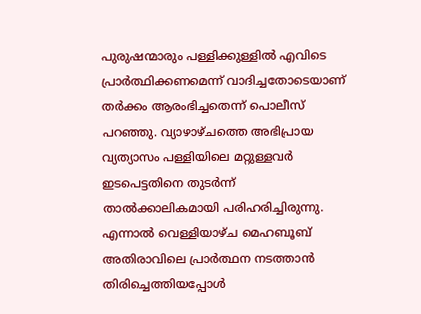പുരുഷന്മാരും പള്ളിക്കുള്ളിൽ എവിടെ പ്രാർത്ഥിക്കണമെന്ന് വാദിച്ചതോടെയാണ് തർക്കം ആരംഭിച്ചതെന്ന് പൊലീസ് പറഞ്ഞു. വ്യാഴാഴ്ചത്തെ അഭിപ്രായ വ്യത്യാസം പള്ളിയിലെ മറ്റുള്ളവർ ഇടപെട്ടതിനെ തുടർന്ന് താൽക്കാലികമായി പരിഹരിച്ചിരുന്നു. എന്നാൽ വെള്ളിയാഴ്ച മെഹബൂബ് അതിരാവിലെ പ്രാർത്ഥന നടത്താൻ തിരിച്ചെത്തിയപ്പോൾ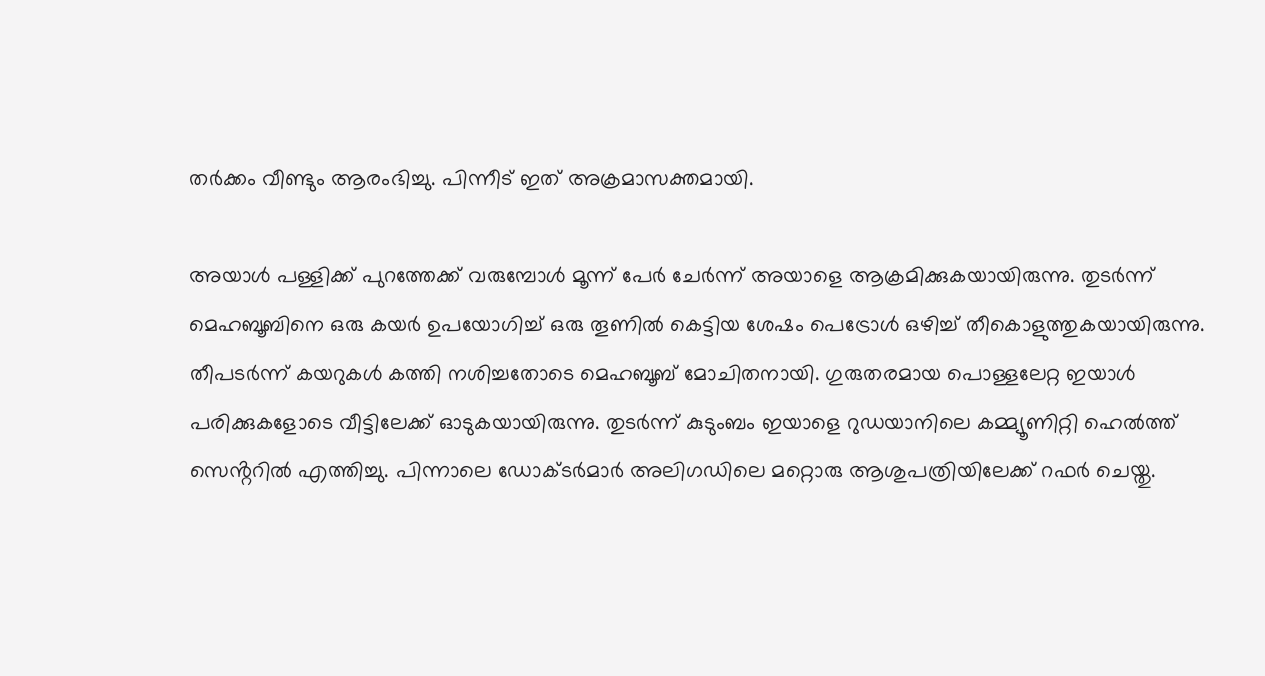തർക്കം വീണ്ടും ആരംഭിച്ചു. പിന്നീട് ഇത് അക്രമാസക്തമായി.

അയാൾ പള്ളിക്ക് പുറത്തേക്ക് വരുമ്പോൾ മൂന്ന് പേർ ചേർന്ന് അയാളെ ആക്രമിക്കുകയായിരുന്നു. തുടർന്ന് മെഹബൂബിനെ ഒരു കയർ ഉപയോഗിച്ച് ഒരു തൂണിൽ കെട്ടിയ ശേഷം പെട്രോൾ ഒഴിച്ച് തീകൊളുത്തുകയായിരുന്നു. തീപടർന്ന് കയറുകൾ കത്തി നശിച്ചതോടെ മെഹബൂബ് മോചിതനായി. ഗുരുതരമായ പൊള്ളലേറ്റ ഇയാൾ പരിക്കുകളോടെ വീട്ടിലേക്ക് ഓടുകയായിരുന്നു. തുടർന്ന് കുടുംബം ഇയാളെ റുഡയാനിലെ കമ്മ്യൂണിറ്റി ഹെൽത്ത് സെൻ്ററിൽ എത്തിച്ചു. പിന്നാലെ ഡോക്ടർമാർ അലിഗഡിലെ മറ്റൊരു ആശുപത്രിയിലേക്ക് റഫർ ചെയ്തു.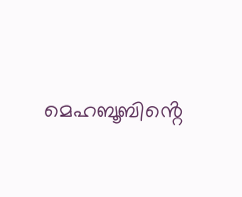മെഹബൂബിൻ്റെ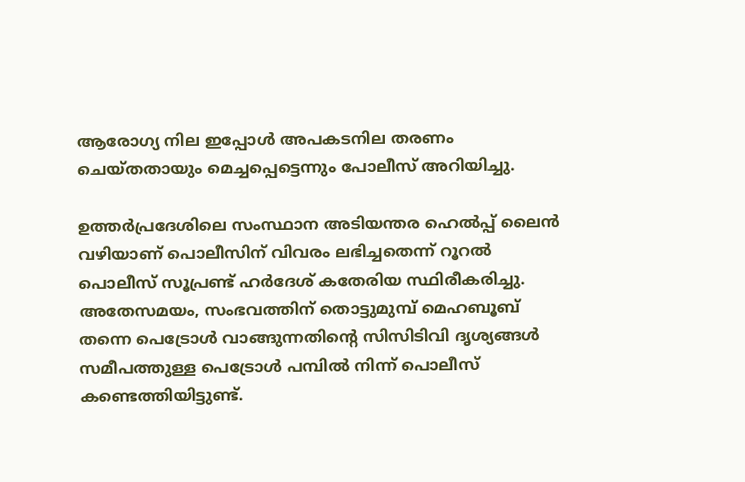ആരോഗ്യ നില ഇപ്പോൾ അപകടനില തരണം ചെയ്തതായും മെച്ചപ്പെട്ടെന്നും പോലീസ് അറിയിച്ചു.

ഉത്തർപ്രദേശിലെ സംസ്ഥാന അടിയന്തര ഹെൽപ്പ് ലൈൻ വഴിയാണ് പൊലീസിന് വിവരം ലഭിച്ചതെന്ന് റൂറൽ പൊലീസ് സൂപ്രണ്ട് ഹർദേശ് കതേരിയ സ്ഥിരീകരിച്ചു. അതേസമയം, സംഭവത്തിന് തൊട്ടുമുമ്പ് മെഹബൂബ് തന്നെ പെട്രോൾ വാങ്ങുന്നതിൻ്റെ സിസിടിവി ദൃശ്യങ്ങൾ സമീപത്തുള്ള പെട്രോൾ പമ്പിൽ നിന്ന് പൊലീസ് കണ്ടെത്തിയിട്ടുണ്ട്.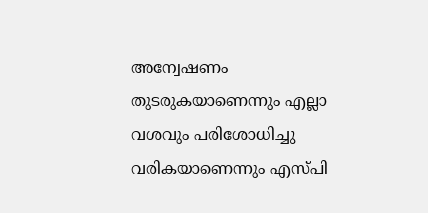അന്വേഷണം തുടരുകയാണെന്നും എല്ലാ വശവും പരിശോധിച്ചു വരികയാണെന്നും എസ്‌പി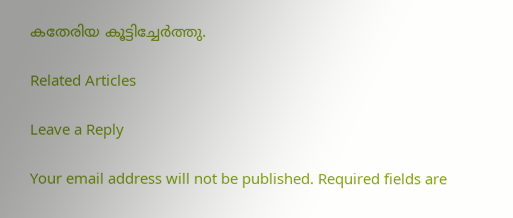കതേരിയ കൂട്ടിച്ചേർത്തു.

Related Articles

Leave a Reply

Your email address will not be published. Required fields are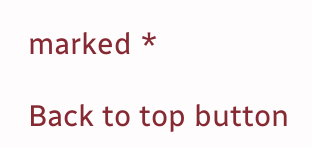marked *

Back to top button